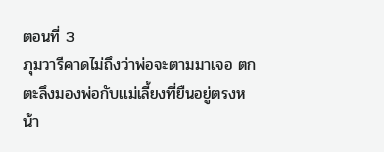ตอนที่ 3
ภุมวารีคาดไม่ถึงว่าพ่อจะตามมาเจอ ตกตะลึงมองพ่อกับแม่เลี้ยงที่ยืนอยู่ตรงหน้า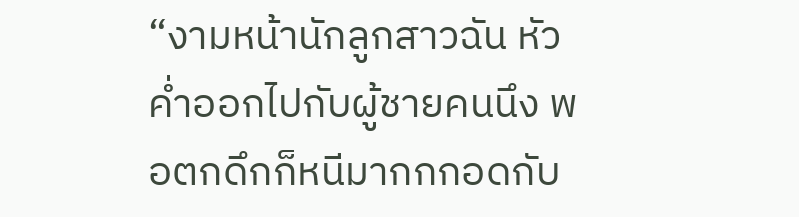“งามหน้านักลูกสาวฉัน หัวค่ำออกไปกับผู้ชายคนนึง พอตกดึกก็หนีมากกกอดกับ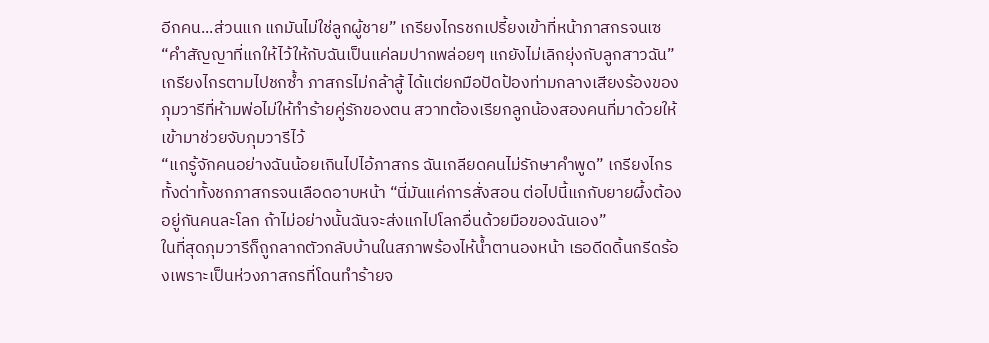อีกคน...ส่วนแก แกมันไม่ใช่ลูกผู้ชาย” เกรียงไกรชกเปรี้ยงเข้าที่หน้าภาสกรจนเซ “คำสัญญาที่แกให้ไว้ให้กับฉันเป็นแค่ลมปากพล่อยๆ แกยังไม่เลิกยุ่งกับลูกสาวฉัน”
เกรียงไกรตามไปชกซ้ำ ภาสกรไม่กล้าสู้ ได้แต่ยกมือปัดป้องท่ามกลางเสียงร้องของภุมวารีที่ห้ามพ่อไม่ให้ทำร้ายคู่รักของตน สวาทต้องเรียกลูกน้องสองคนที่มาด้วยให้เข้ามาช่วยจับภุมวารีไว้
“แกรู้จักคนอย่างฉันน้อยเกินไปไอ้ภาสกร ฉันเกลียดคนไม่รักษาคำพูด” เกรียงไกรทั้งด่าทั้งชกภาสกรจนเลือดอาบหน้า “นี่มันแค่การสั่งสอน ต่อไปนี้แกกับยายผึ้งต้องอยู่กันคนละโลก ถ้าไม่อย่างนั้นฉันจะส่งแกไปโลกอื่นด้วยมือของฉันเอง”
ในที่สุดภุมวารีก็ถูกลากตัวกลับบ้านในสภาพร้องไห้น้ำตานองหน้า เธอดีดดิ้นกรีดร้องเพราะเป็นห่วงภาสกรที่โดนทำร้ายจ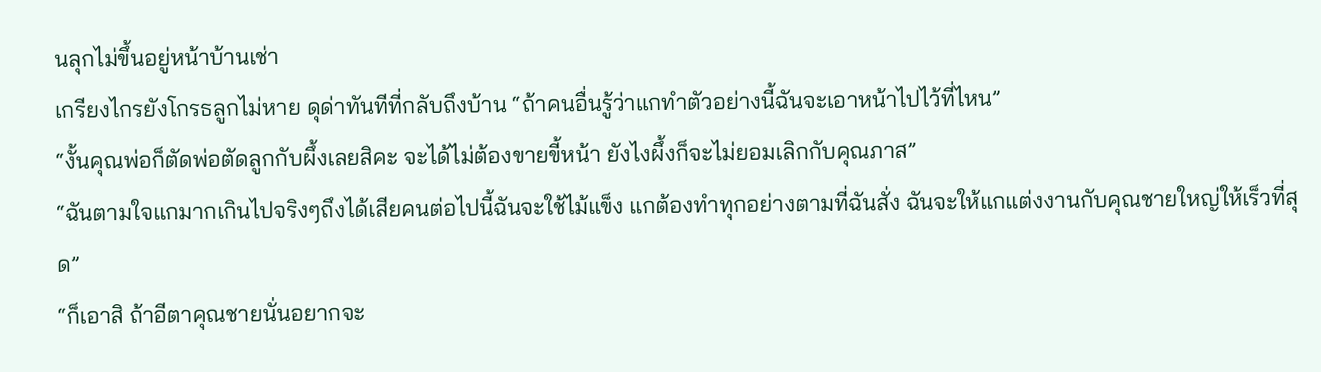นลุกไม่ขึ้นอยู่หน้าบ้านเช่า
เกรียงไกรยังโกรธลูกไม่หาย ดุด่าทันทีที่กลับถึงบ้าน “ถ้าคนอื่นรู้ว่าแกทำตัวอย่างนี้ฉันจะเอาหน้าไปไว้ที่ไหน”
“งั้นคุณพ่อก็ตัดพ่อตัดลูกกับผึ้งเลยสิคะ จะได้ไม่ต้องขายขี้หน้า ยังไงผึ้งก็จะไม่ยอมเลิกกับคุณภาส”
“ฉันตามใจแกมากเกินไปจริงๆถึงได้เสียคนต่อไปนี้ฉันจะใช้ไม้แข็ง แกต้องทำทุกอย่างตามที่ฉันสั่ง ฉันจะให้แกแต่งงานกับคุณชายใหญ่ให้เร็วที่สุด”
“ก็เอาสิ ถ้าอีตาคุณชายนั่นอยากจะ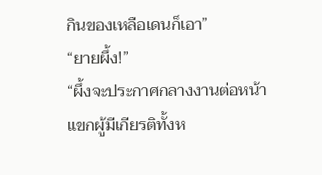กินของเหลือเดนก็เอา”
“ยายผึ้ง!”
“ผึ้งจะประกาศกลางงานต่อหน้าแขกผู้มีเกียรติทั้งห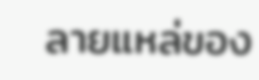ลายแหล่ของ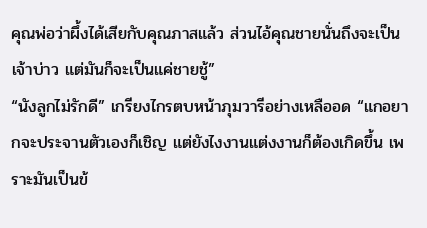คุณพ่อว่าผึ้งได้เสียกับคุณภาสแล้ว ส่วนไอ้คุณชายนั่นถึงจะเป็นเจ้าบ่าว แต่มันก็จะเป็นแค่ชายชู้”
“นังลูกไม่รักดี” เกรียงไกรตบหน้าภุมวารีอย่างเหลืออด “แกอยากจะประจานตัวเองก็เชิญ แต่ยังไงงานแต่งงานก็ต้องเกิดขึ้น เพราะมันเป็นข้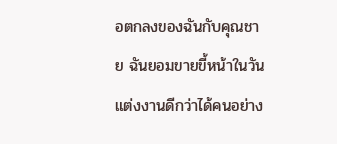อตกลงของฉันกับคุณชาย ฉันยอมขายขี้หน้าในวันแต่งงานดีกว่าได้คนอย่าง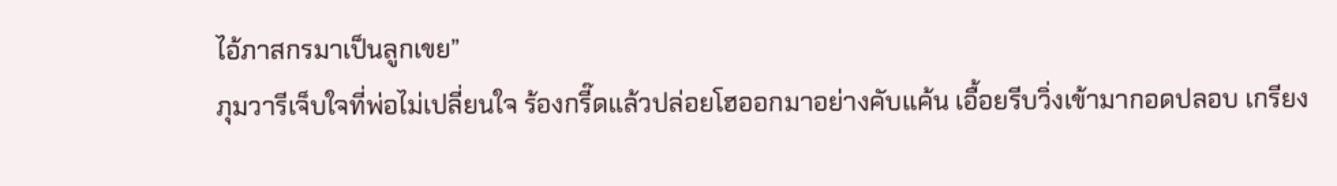ไอ้ภาสกรมาเป็นลูกเขย”
ภุมวารีเจ็บใจที่พ่อไม่เปลี่ยนใจ ร้องกรี๊ดแล้วปล่อยโฮออกมาอย่างคับแค้น เอื้อยรีบวิ่งเข้ามากอดปลอบ เกรียง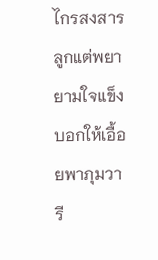ไกรสงสารลูกแต่พยายามใจแข็ง บอกให้เอื้อยพาภุมวารี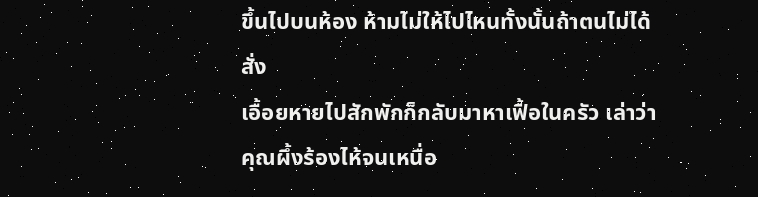ขึ้นไปบนห้อง ห้ามไม่ให้ไปไหนทั้งนั้นถ้าตนไม่ได้สั่ง
เอื้อยหายไปสักพักก็กลับมาหาเฟื้อในครัว เล่าว่าคุณผึ้งร้องไห้จนเหนื่อ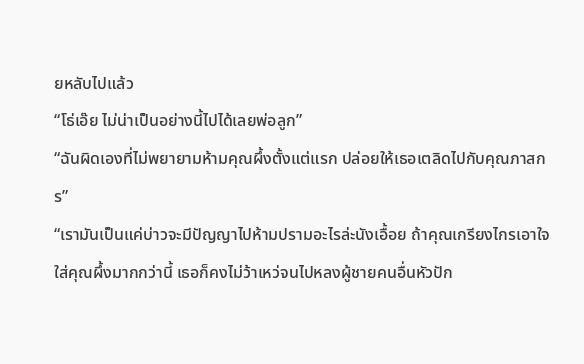ยหลับไปแล้ว
“โธ่เอ๊ย ไม่น่าเป็นอย่างนี้ไปได้เลยพ่อลูก”
“ฉันผิดเองที่ไม่พยายามห้ามคุณผึ้งตั้งแต่แรก ปล่อยให้เธอเตลิดไปกับคุณภาสกร”
“เรามันเป็นแค่บ่าวจะมีปัญญาไปห้ามปรามอะไรล่ะนังเอื้อย ถ้าคุณเกรียงไกรเอาใจใส่คุณผึ้งมากกว่านี้ เธอก็คงไม่ว้าเหว่จนไปหลงผู้ชายคนอื่นหัวปัก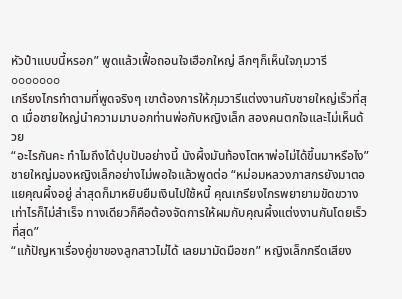หัวปำแบบนี้หรอก” พูดแล้วเฟื้อถอนใจเฮือกใหญ่ ลึกๆก็เห็นใจภุมวารี
ooooooo
เกรียงไกรทำตามที่พูดจริงๆ เขาต้องการให้ภุมวารีแต่งงานกับชายใหญ่เร็วที่สุด เมื่อชายใหญ่นำความมาบอกท่านพ่อกับหญิงเล็ก สองคนตกใจและไม่เห็นด้วย
“อะไรกันคะ ทำไมถึงได้ปุบปับอย่างนี้ นังผึ้งมันท้องโตหาพ่อไม่ได้ขึ้นมาหรือไง”
ชายใหญ่มองหญิงเล็กอย่างไม่พอใจแล้วพูดต่อ “หม่อมหลวงภาสกรยังมาตอแยคุณผึ้งอยู่ ล่าสุดก็มาหยิบยืมเงินไปใช้หนี้ คุณเกรียงไกรพยายามขัดขวางเท่าไรก็ไม่สำเร็จ ทางเดียวก็คือต้องจัดการให้ผมกับคุณผึ้งแต่งงานกันโดยเร็วที่สุด”
“แก้ปัญหาเรื่องคู่ขาของลูกสาวไม่ได้ เลยมามัดมือชก” หญิงเล็กกรีดเสียง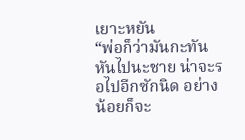เยาะหยัน
“พ่อก็ว่ามันกะทันหันไปนะชาย น่าจะรอไปอีกซักนิด อย่างน้อยก็จะ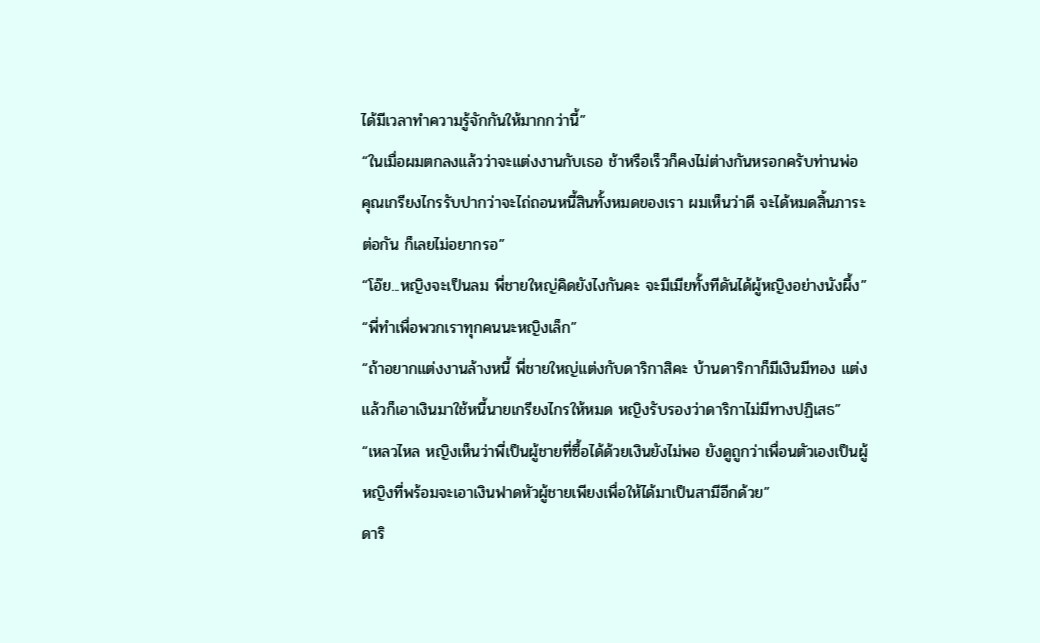ได้มีเวลาทำความรู้จักกันให้มากกว่านี้”
“ในเมื่อผมตกลงแล้วว่าจะแต่งงานกับเธอ ช้าหรือเร็วก็คงไม่ต่างกันหรอกครับท่านพ่อ คุณเกรียงไกรรับปากว่าจะไถ่ถอนหนี้สินทั้งหมดของเรา ผมเห็นว่าดี จะได้หมดสิ้นภาระต่อกัน ก็เลยไม่อยากรอ”
“โอ๊ย...หญิงจะเป็นลม พี่ชายใหญ่คิดยังไงกันคะ จะมีเมียทั้งทีดันได้ผู้หญิงอย่างนังผึ้ง”
“พี่ทำเพื่อพวกเราทุกคนนะหญิงเล็ก”
“ถ้าอยากแต่งงานล้างหนี้ พี่ชายใหญ่แต่งกับดาริกาสิคะ บ้านดาริกาก็มีเงินมีทอง แต่งแล้วก็เอาเงินมาใช้หนี้นายเกรียงไกรให้หมด หญิงรับรองว่าดาริกาไม่มีทางปฏิเสธ”
“เหลวไหล หญิงเห็นว่าพี่เป็นผู้ชายที่ซื้อได้ด้วยเงินยังไม่พอ ยังดูถูกว่าเพื่อนตัวเองเป็นผู้หญิงที่พร้อมจะเอาเงินฟาดหัวผู้ชายเพียงเพื่อให้ได้มาเป็นสามีอีกด้วย”
ดาริ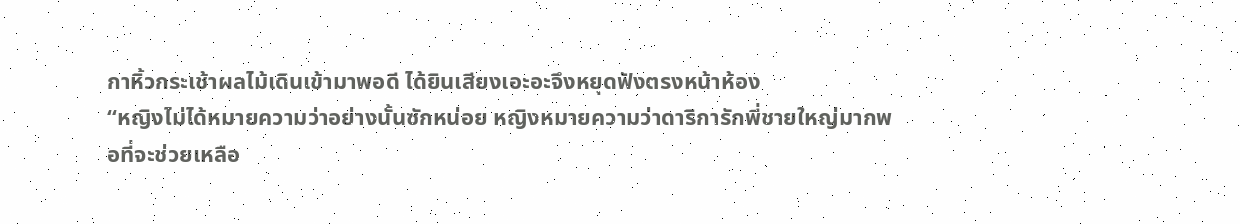กาหิ้วกระเช้าผลไม้เดินเข้ามาพอดี ได้ยินเสียงเอะอะจึงหยุดฟังตรงหน้าห้อง
“หญิงไม่ได้หมายความว่าอย่างนั้นซักหน่อย หญิงหมายความว่าดาริการักพี่ชายใหญ่มากพอที่จะช่วยเหลือ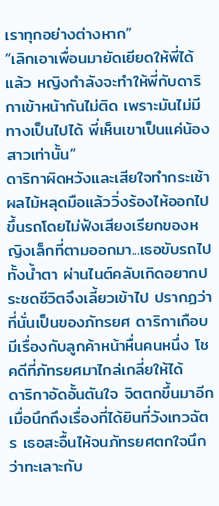เราทุกอย่างต่างหาก”
“เลิกเอาเพื่อนมายัดเยียดให้พี่ได้แล้ว หญิงกำลังจะทำให้พี่กับดาริกาเข้าหน้ากันไม่ติด เพราะมันไม่มีทางเป็นไปได้ พี่เห็นเขาเป็นแค่น้องสาวเท่านั้น”
ดาริกาผิดหวังและเสียใจทำกระเช้าผลไม้หลุดมือแล้ววิ่งร้องไห้ออกไปขึ้นรถโดยไม่ฟังเสียงเรียกของหญิงเล็กที่ตามออกมา...เธอขับรถไปทั้งน้ำตา ผ่านไนต์คลับเกิดอยากประชดชีวิตจึงเลี้ยวเข้าไป ปรากฏว่าที่นั่นเป็นของภัทรยศ ดาริกาเกือบมีเรื่องกับลูกค้าหน้าหื่นคนหนึ่ง โชคดีที่ภัทรยศมาไกล่เกลี่ยให้ได้
ดาริกาอัดอั้นตันใจ จิตตกขึ้นมาอีกเมื่อนึกถึงเรื่องที่ได้ยินที่วังเทวฉัตร เธอสะอื้นไห้จนภัทรยศตกใจนึกว่าทะเลาะกับ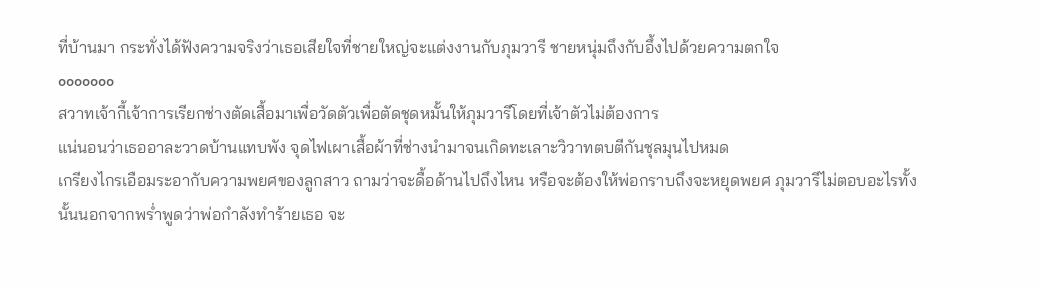ที่บ้านมา กระทั่งได้ฟังความจริงว่าเธอเสียใจที่ชายใหญ่จะแต่งงานกับภุมวารี ชายหนุ่มถึงกับอึ้งไปด้วยความตกใจ
ooooooo
สวาทเจ้ากี้เจ้าการเรียกช่างตัดเสื้อมาเพื่อวัดตัวเพื่อตัดชุดหมั้นให้ภุมวารีโดยที่เจ้าตัวไม่ต้องการ
แน่นอนว่าเธออาละวาดบ้านแทบพัง จุดไฟเผาเสื้อผ้าที่ช่างนำมาจนเกิดทะเลาะวิวาทตบตีกันชุลมุนไปหมด
เกรียงไกรเอือมระอากับความพยศของลูกสาว ถามว่าจะดื้อด้านไปถึงไหน หรือจะต้องให้พ่อกราบถึงจะหยุดพยศ ภุมวารีไม่ตอบอะไรทั้งนั้นนอกจากพร่ำพูดว่าพ่อกำลังทำร้ายเธอ จะ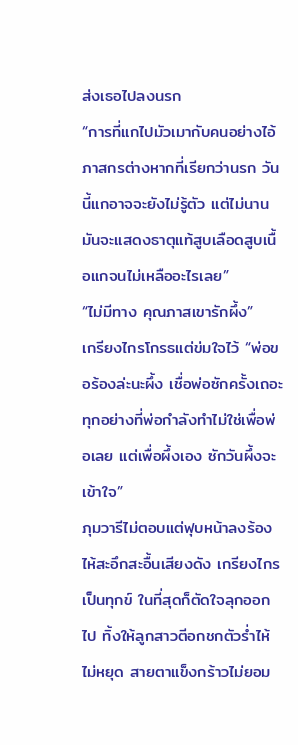ส่งเธอไปลงนรก
“การที่แกไปมัวเมากับคนอย่างไอ้ภาสกรต่างหากที่เรียกว่านรก วันนี้แกอาจจะยังไม่รู้ตัว แต่ไม่นานมันจะแสดงธาตุแท้สูบเลือดสูบเนื้อแกจนไม่เหลืออะไรเลย”
“ไม่มีทาง คุณภาสเขารักผึ้ง”
เกรียงไกรโกรธแต่ข่มใจไว้ “พ่อขอร้องล่ะนะผึ้ง เชื่อพ่อซักครั้งเถอะ ทุกอย่างที่พ่อกำลังทำไม่ใช่เพื่อพ่อเลย แต่เพื่อผึ้งเอง ซักวันผึ้งจะเข้าใจ”
ภุมวารีไม่ตอบแต่ฟุบหน้าลงร้องไห้สะอึกสะอื้นเสียงดัง เกรียงไกรเป็นทุกข์ ในที่สุดก็ตัดใจลุกออกไป ทิ้งให้ลูกสาวตีอกชกตัวร่ำไห้ไม่หยุด สายตาแข็งกร้าวไม่ยอม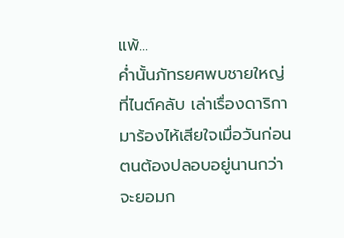แพ้...
ค่ำนั้นภัทรยศพบชายใหญ่ที่ไนต์คลับ เล่าเรื่องดาริกามาร้องไห้เสียใจเมื่อวันก่อน ตนต้องปลอบอยู่นานกว่าจะยอมก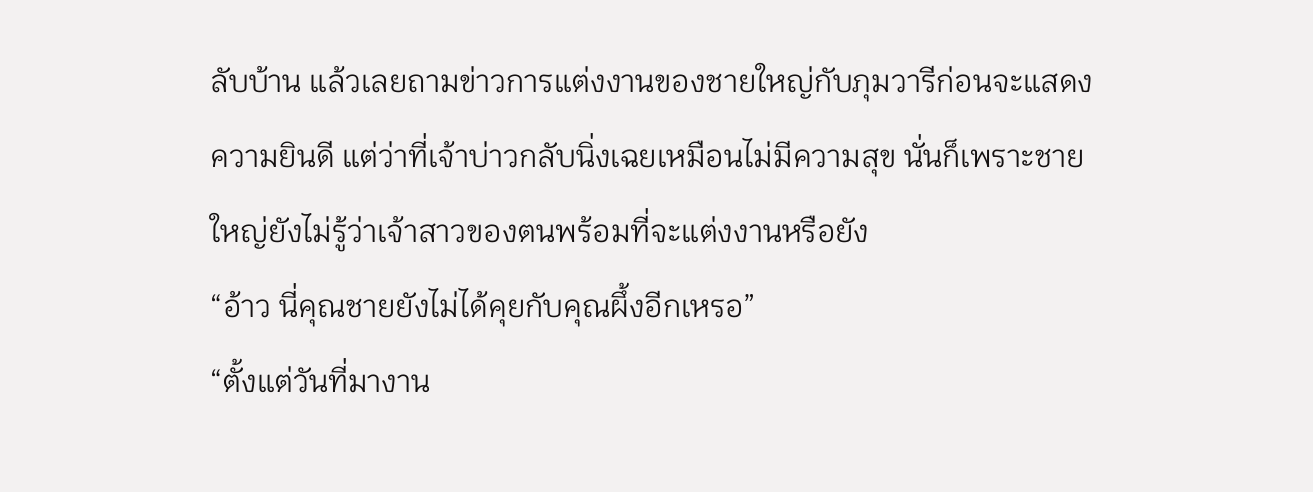ลับบ้าน แล้วเลยถามข่าวการแต่งงานของชายใหญ่กับภุมวารีก่อนจะแสดงความยินดี แต่ว่าที่เจ้าบ่าวกลับนิ่งเฉยเหมือนไม่มีความสุข นั่นก็เพราะชายใหญ่ยังไม่รู้ว่าเจ้าสาวของตนพร้อมที่จะแต่งงานหรือยัง
“อ้าว นี่คุณชายยังไม่ได้คุยกับคุณผึ้งอีกเหรอ”
“ตั้งแต่วันที่มางาน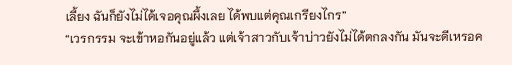เลี้ยง ฉันก็ยังไม่ได้เจอคุณผึ้งเลย ได้พบแต่คุณเกรียงไกร”
“เวรกรรม จะเข้าหอกันอยู่แล้ว แต่เจ้าสาวกับเจ้าบ่าวยังไม่ได้ตกลงกัน มันจะดีเหรอค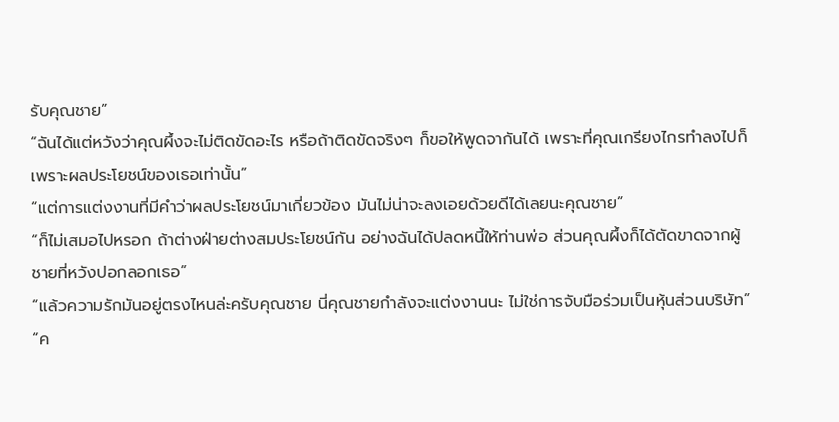รับคุณชาย”
“ฉันได้แต่หวังว่าคุณผึ้งจะไม่ติดขัดอะไร หรือถ้าติดขัดจริงๆ ก็ขอให้พูดจากันได้ เพราะที่คุณเกรียงไกรทำลงไปก็เพราะผลประโยชน์ของเธอเท่านั้น”
“แต่การแต่งงานที่มีคำว่าผลประโยชน์มาเกี่ยวข้อง มันไม่น่าจะลงเอยด้วยดีได้เลยนะคุณชาย”
“ก็ไม่เสมอไปหรอก ถ้าต่างฝ่ายต่างสมประโยชน์กัน อย่างฉันได้ปลดหนี้ให้ท่านพ่อ ส่วนคุณผึ้งก็ได้ตัดขาดจากผู้ชายที่หวังปอกลอกเธอ”
“แล้วความรักมันอยู่ตรงไหนล่ะครับคุณชาย นี่คุณชายกำลังจะแต่งงานนะ ไม่ใช่การจับมือร่วมเป็นหุ้นส่วนบริษัท”
“ค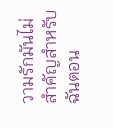วามรักมันไม่สำคัญสำหรับฉันตอน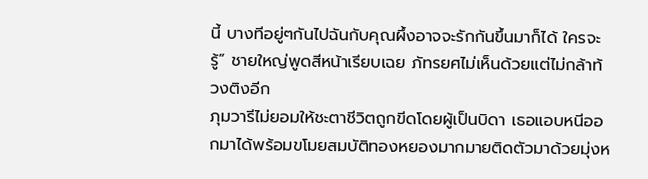นี้ บางทีอยู่ๆกันไปฉันกับคุณผึ้งอาจจะรักกันขึ้นมาก็ได้ ใครจะรู้” ชายใหญ่พูดสีหน้าเรียบเฉย ภัทรยศไม่เห็นด้วยแต่ไม่กล้าท้วงติงอีก
ภุมวารีไม่ยอมให้ชะตาชีวิตถูกขีดโดยผู้เป็นบิดา เธอแอบหนีออกมาได้พร้อมขโมยสมบัติทองหยองมากมายติดตัวมาด้วยมุ่งห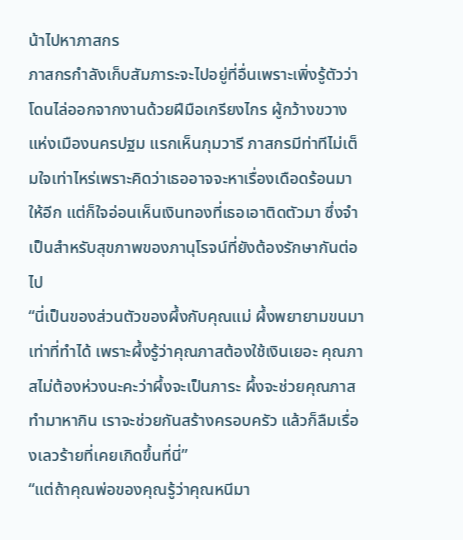น้าไปหาภาสกร
ภาสกรกำลังเก็บสัมภาระจะไปอยู่ที่อื่นเพราะเพิ่งรู้ตัวว่าโดนไล่ออกจากงานด้วยฝีมือเกรียงไกร ผู้กว้างขวางแห่งเมืองนครปฐม แรกเห็นภุมวารี ภาสกรมีท่าทีไม่เต็มใจเท่าไหร่เพราะคิดว่าเธออาจจะหาเรื่องเดือดร้อนมาให้อีก แต่ก็ใจอ่อนเห็นเงินทองที่เธอเอาติดตัวมา ซึ่งจำเป็นสำหรับสุขภาพของภานุโรจน์ที่ยังต้องรักษากันต่อไป
“นี่เป็นของส่วนตัวของผึ้งกับคุณแม่ ผึ้งพยายามขนมาเท่าที่ทำได้ เพราะผึ้งรู้ว่าคุณภาสต้องใช้เงินเยอะ คุณภาสไม่ต้องห่วงนะคะว่าผึ้งจะเป็นภาระ ผึ้งจะช่วยคุณภาสทำมาหากิน เราจะช่วยกันสร้างครอบครัว แล้วก็ลืมเรื่องเลวร้ายที่เคยเกิดขึ้นที่นี่”
“แต่ถ้าคุณพ่อของคุณรู้ว่าคุณหนีมา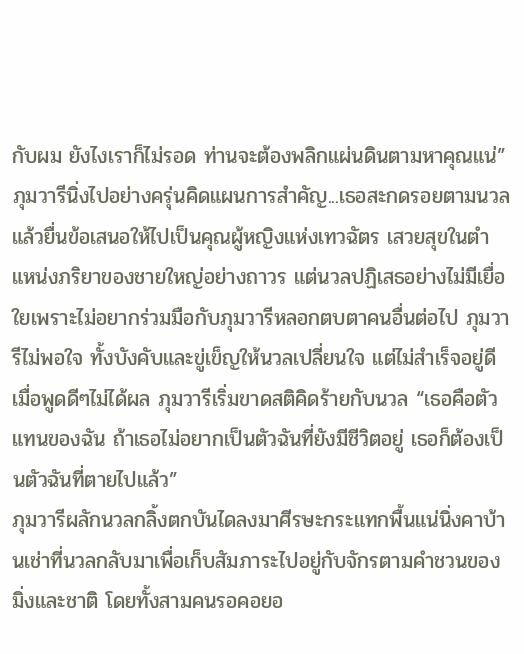กับผม ยังไงเราก็ไม่รอด ท่านจะต้องพลิกแผ่นดินตามหาคุณแน่”
ภุมวารีนิ่งไปอย่างครุ่นคิดแผนการสำคัญ...เธอสะกดรอยตามนวลแล้วยื่นข้อเสนอให้ไปเป็นคุณผู้หญิงแห่งเทวฉัตร เสวยสุขในตำแหน่งภริยาของชายใหญ่อย่างถาวร แต่นวลปฏิเสธอย่างไม่มีเยื่อใยเพราะไม่อยากร่วมมือกับภุมวารีหลอกตบตาคนอื่นต่อไป ภุมวารีไม่พอใจ ทั้งบังคับและขู่เข็ญให้นวลเปลี่ยนใจ แต่ไม่สำเร็จอยู่ดี
เมื่อพูดดีๆไม่ได้ผล ภุมวารีเริ่มขาดสติคิดร้ายกับนวล “เธอคือตัวแทนของฉัน ถ้าเธอไม่อยากเป็นตัวฉันที่ยังมีชีวิตอยู่ เธอก็ต้องเป็นตัวฉันที่ตายไปแล้ว”
ภุมวารีผลักนวลกลิ้งตกบันไดลงมาศีรษะกระแทกพื้นแน่นิ่งคาบ้านเช่าที่นวลกลับมาเพื่อเก็บสัมภาระไปอยู่กับจักรตามคำชวนของมิ่งและชาติ โดยทั้งสามคนรอคอยอ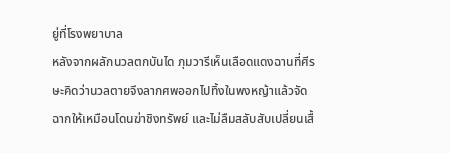ยู่ที่โรงพยาบาล
หลังจากผลักนวลตกบันได ภุมวารีเห็นเลือดแดงฉานที่ศีรษะคิดว่านวลตายจึงลากศพออกไปทิ้งในพงหญ้าแล้วจัดฉากให้เหมือนโดนฆ่าชิงทรัพย์ และไม่ลืมสลับสับเปลี่ยนเสื้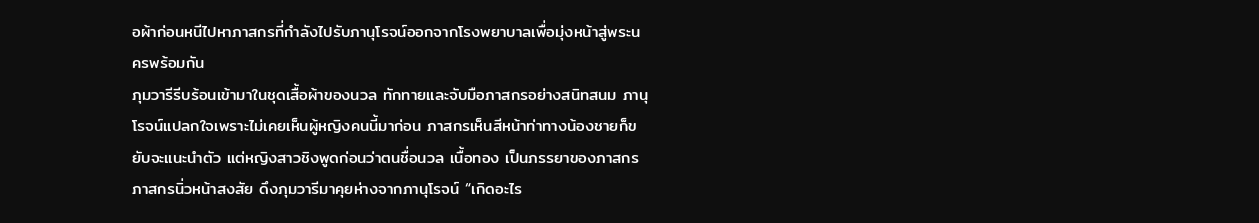อผ้าก่อนหนีไปหาภาสกรที่กำลังไปรับภานุโรจน์ออกจากโรงพยาบาลเพื่อมุ่งหน้าสู่พระนครพร้อมกัน
ภุมวารีรีบร้อนเข้ามาในชุดเสื้อผ้าของนวล ทักทายและจับมือภาสกรอย่างสนิทสนม ภานุโรจน์แปลกใจเพราะไม่เคยเห็นผู้หญิงคนนี้มาก่อน ภาสกรเห็นสีหน้าท่าทางน้องชายก็ขยับจะแนะนำตัว แต่หญิงสาวชิงพูดก่อนว่าตนชื่อนวล เนื้อทอง เป็นภรรยาของภาสกร
ภาสกรนิ่วหน้าสงสัย ดึงภุมวารีมาคุยห่างจากภานุโรจน์ “เกิดอะไร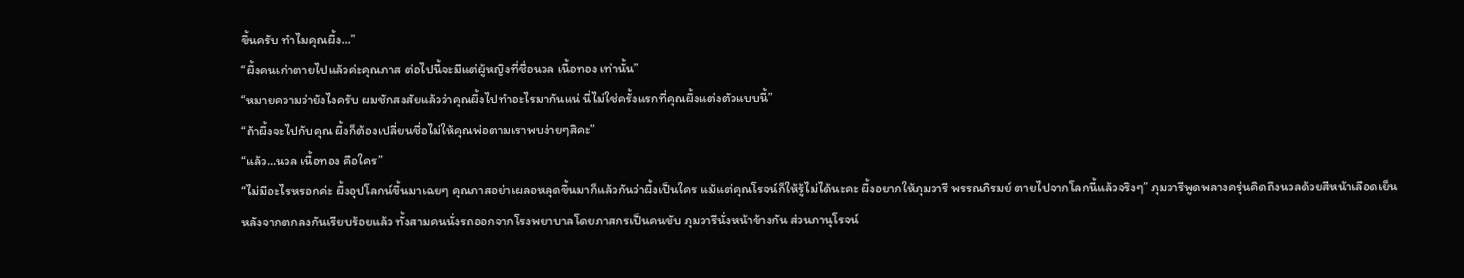ขึ้นครับ ทำไมคุณผึ้ง...”
“ผึ้งคนเก่าตายไปแล้วค่ะคุณภาส ต่อไปนี้จะมีแต่ผู้หญิงที่ชื่อนวล เนื้อทอง เท่านั้น”
“หมายความว่ายังไงครับ ผมชักสงสัยแล้วว่าคุณผึ้งไปทำอะไรมากันแน่ นี่ไม่ใช่ครั้งแรกที่คุณผึ้งแต่งตัวแบบนี้”
“ถ้าผึ้งจะไปกับคุณ ผึ้งก็ต้องเปลี่ยนชื่อไม่ให้คุณพ่อตามเราพบง่ายๆสิคะ”
“แล้ว...นวล เนื้อทอง คือใคร”
“ไม่มีอะไรหรอกค่ะ ผึ้งอุปโลกน์ขึ้นมาเฉยๆ คุณภาสอย่าเผลอหลุดขึ้นมาก็แล้วกันว่าผึ้งเป็นใคร แม้แต่คุณโรจน์ก็ให้รู้ไม่ได้นะคะ ผึ้งอยากให้ภุมวารี พรรณภิรมย์ ตายไปจากโลกนี้แล้วจริงๆ” ภุมวารีพูดพลางครุ่นคิดถึงนวลด้วยสีหน้าเลือดเย็น
หลังจากตกลงกันเรียบร้อยแล้ว ทั้งสามคนนั่งรถออกจากโรงพยาบาลโดยภาสกรเป็นคนขับ ภุมวารีนั่งหน้าข้างกัน ส่วนภานุโรจน์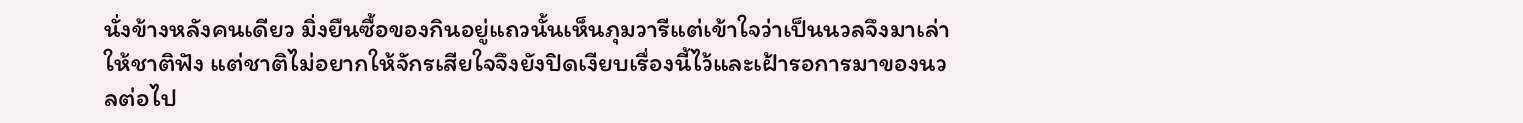นั่งข้างหลังคนเดียว มิ่งยืนซื้อของกินอยู่แถวนั้นเห็นภุมวารีแต่เข้าใจว่าเป็นนวลจึงมาเล่าให้ชาติฟัง แต่ชาติไม่อยากให้จักรเสียใจจึงยังปิดเงียบเรื่องนี้ไว้และเฝ้ารอการมาของนวลต่อไป